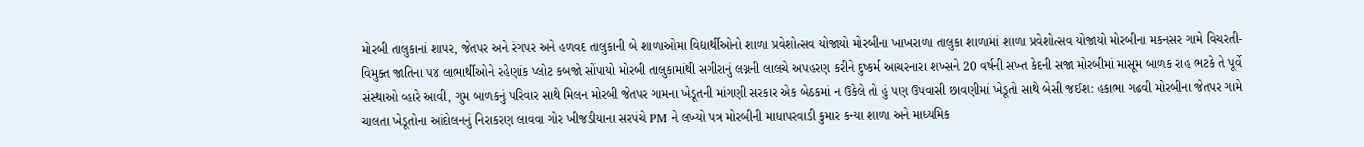મોરબી તાલુકાનાં શાપર, જેતપર અને રંગપર અને હળવદ તાલુકાની બે શાળાઓમા વિદ્યાર્થીઓનો શાળા પ્રવેશોત્સવ યોજાયો મોરબીના ખાખરાળા તાલુકા શાળામાં શાળા પ્રવેશોત્સવ યોજાયો મોરબીના મકનસર ગામે વિચરતી-વિમુક્ત જાતિના ૫૪ લાભાર્થીઓને રહેણાંક પ્લોટ કબજો સોંપાયો મોરબી તાલુકામાંથી સગીરાનું લગ્નની લાલચે અપહરણ કરીને દુષ્કર્મ આચરનારા શખ્સને 20 વર્ષની સખ્ત કેદની સજા મોરબીમાં માસૂમ બાળક રાહ ભટકે તે પૂર્વે સંસ્થાઓ વ્હારે આવી, ગુમ બાળકનું પરિવાર સાથે મિલન મોરબી જેતપર ગામના ખેડૂતની માંગણી સરકાર એક બેઠકમાં ન ઉકેલે તો હું પણ ઉપવાસી છાવણીમાં ખેડૂતો સાથે બેસી જઈશ: હકાભા ગઢવી મોરબીના જેતપર ગામે ચાલતા ખેડૂતોના આંદોલનનું નિરાકરણ લાવવા ગોર ખીજડીયાના સરપંચે PM ને લખ્યો પત્ર મોરબીની માધાપરવાડી કુમાર કન્યા શાળા અને માધ્યમિક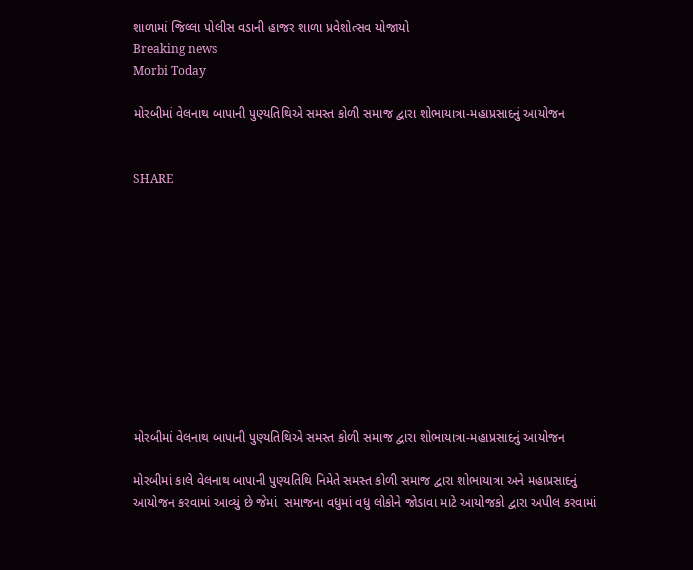શાળામાં જિલ્લા પોલીસ વડાની હાજર શાળા પ્રવેશોત્સવ યોજાયો
Breaking news
Morbi Today

મોરબીમાં વેલનાથ બાપાની પુણ્યતિથિએ સમસ્ત કોળી સમાજ દ્વારા શોભાયાત્રા-મહાપ્રસાદનું આયોજન


SHARE











મોરબીમાં વેલનાથ બાપાની પુણ્યતિથિએ સમસ્ત કોળી સમાજ દ્વારા શોભાયાત્રા-મહાપ્રસાદનું આયોજન

મોરબીમાં કાલે વેલનાથ બાપાની પુણ્યતિથિ નિમેતે સમસ્ત કોળી સમાજ દ્વારા શોભાયાત્રા અને મહાપ્રસાદનું આયોજન કરવામાં આવ્યું છે જેમાં  સમાજના વધુમાં વધુ લોકોને જોડાવા માટે આયોજકો દ્વારા અપીલ કરવામાં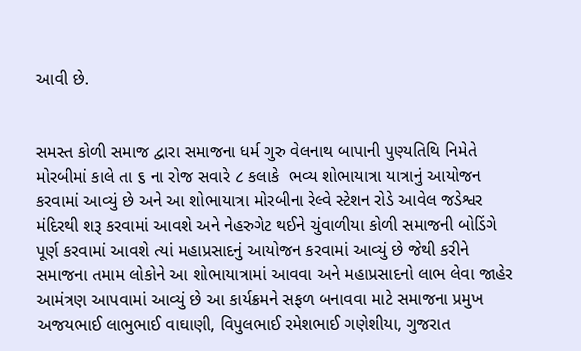આવી છે.


સમસ્ત કોળી સમાજ દ્વારા સમાજના ધર્મ ગુરુ વેલનાથ બાપાની પુણ્યતિથિ નિમેતે મોરબીમાં કાલે તા ૬ ના રોજ સવારે ૮ કલાકે  ભવ્ય શોભાયાત્રા યાત્રાનું આયોજન કરવામાં આવ્યું છે અને આ શોભાયાત્રા મોરબીના રેલ્વે સ્ટેશન રોડે આવેલ જડેશ્વર મંદિરથી શરૂ કરવામાં આવશે અને નેહરુગેટ થઈને ચુંવાળીયા કોળી સમાજની બોડિંગે પૂર્ણ કરવામાં આવશે ત્યાં મહાપ્રસાદનું આયોજન કરવામાં આવ્યું છે જેથી કરીને સમાજના તમામ લોકોને આ શોભાયાત્રામાં આવવા અને મહાપ્રસાદનો લાભ લેવા જાહેર આમંત્રણ આપવામાં આવ્યું છે આ કાર્યક્રમને સફળ બનાવવા માટે સમાજના પ્રમુખ અજયભાઈ લાભુભાઈ વાઘાણી, વિપુલભાઈ રમેશભાઈ ગણેશીયા, ગુજરાત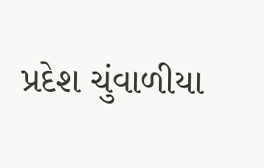પ્રદેશ ચુંવાળીયા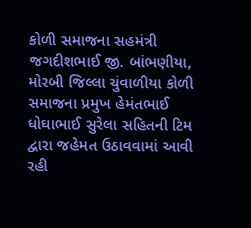કોળી સમાજના સહમંત્રી જગદીશભાઈ જી. બાંભણીયા, મોરબી જિલ્લા ચુંવાળીયા કોળી સમાજના પ્રમુખ હેમંતભાઈ ધોઘાભાઈ સુરેલા સહિતની ટિમ દ્વારા જહેમત ઉઠાવવામાં આવી રહી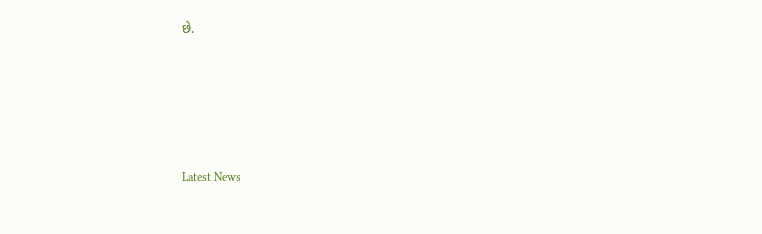છે.






Latest News